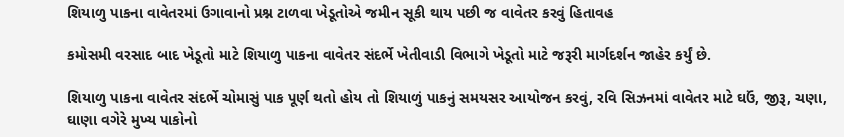શિયાળુ પાકના વાવેતરમાં ઉગાવાનો પ્રશ્ન ટાળવા ખેડૂતોએ જમીન સૂકી થાય પછી જ વાવેતર કરવું હિતાવહ

કમોસમી વરસાદ બાદ ખેડૂતો માટે શિયાળુ પાકના વાવેતર સંદર્ભે ખેતીવાડી વિભાગે ખેડૂતો માટે જરૂરી માર્ગદર્શન જાહેર કર્યું છે.

શિયાળુ પાકના વાવેતર સંદર્ભે ચોમાસું પાક પૂર્ણ થતો હોય તો શિયાળું પાકનું સમયસર આયોજન કરવું, રવિ સિઝનમાં વાવેતર માટે ઘઉં, જીરૂ, ચણા, ઘાણા વગેરે મુખ્ય પાકોનો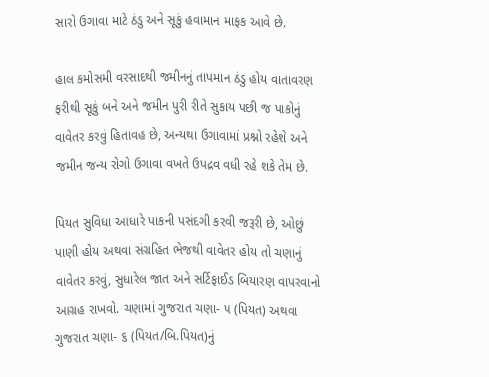સારો ઉગાવા માટે ઠંડુ અને સૂકું હવામાન માફક આવે છે.

હાલ કમોસમી વરસાદથી જમીનનું તાપમાન ઠંડુ હોય વાતાવરણ ફરીથી સૂકું બને અને જમીન પુરી રીતે સુકાય પછી જ પાકોનું વાવેતર કરવું હિતાવહ છે, અન્યથા ઉગાવામાં પ્રશ્નો રહેશે અને જમીન જન્ય રોગો ઉગાવા વખતે ઉપદ્રવ વધી રહે શકે તેમ છે.

પિયત સુવિધા આધારે પાકની પસંદગી કરવી જરૂરી છે, ઓછું પાણી હોય અથવા સંગ્રહિત ભેજથી વાવેતર હોય તો ચણાનું વાવેતર કરવું, સુધારેલ જાત અને સર્ટિફાઈડ બિયારણ વાપરવાનો આગ્રહ રાખવો. ચણામાં ગુજરાત ચણા- ૫ (પિયત) અથવા ગુજરાત ચણા- ૬ (પિયત/બિ.પિયત)નું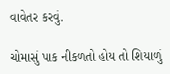વાવેતર કરવું.

ચોમાસું પાક નીકળતો હોય તો શિયાળું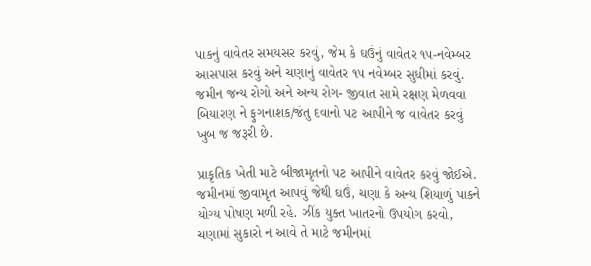પાકનું વાવેતર સમયસર કરવું, જેમ કે ઘઉંનું વાવેતર ૧૫-નવેમ્બર આસપાસ કરવું અને ચણાનું વાવેતર ૧૫ નવેમ્બર સુધીમાં કરવું. જમીન જન્ય રોગો અને અન્ય રોગ- જીવાત સામે રક્ષણ મેળવવા બિયારણ ને ફુગનાશક/જંતુ દવાનો પટ આપીને જ વાવેતર કરવું ખુબ જ જરૂરી છે.

પ્રાકૃતિક ખેતી માટે બીજામૃતનો પટ આપીને વાવેતર કરવું જોઈએ. જમીનમાં જીવામૃત આપવું જેથી ઘઉં, ચણા કે અન્ય શિયાળું પાકને યોગ્ય પોષણ મળી રહે. ઝીંક યુક્ત ખાતરનો ઉપયોગ કરવો, ચણામાં સુકારો ન આવે તે માટે જમીનમાં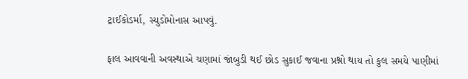ટ્રાઈકોડર્મા, સ્યુડોમોનાસ આપવું.

ફાલ આવવાની અવસ્થાએ ચણામાં જાંબુડી થઈ છોડ સુકાઈ જવાના પ્રશ્નો થાય તો કુલ સમયે પાણીમાં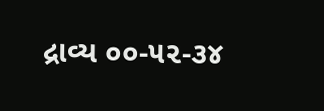દ્રાવ્ય ૦૦-૫૨-૩૪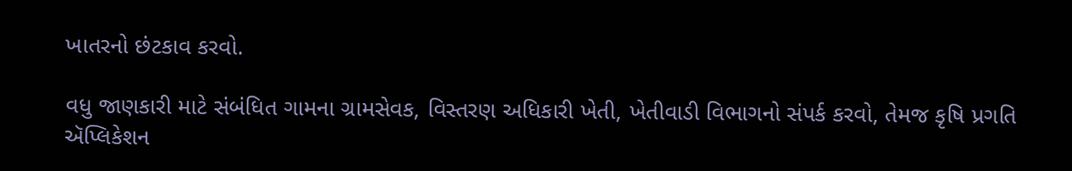ખાતરનો છંટકાવ કરવો.

વધુ જાણકારી માટે સંબંધિત ગામના ગ્રામસેવક, વિસ્તરણ અધિકારી ખેતી, ખેતીવાડી વિભાગનો સંપર્ક કરવો, તેમજ કૃષિ પ્રગતિ ઍપ્લિકેશન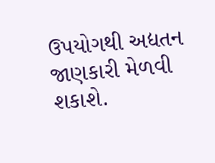ઉપયોગથી અદ્યતન જાણકારી મેળવી શકાશે.